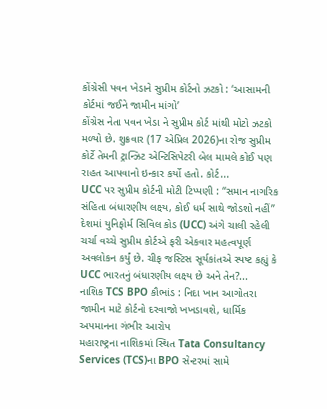કોંગ્રેસી પવન ખેડાને સુપ્રીમ કોર્ટનો ઝટકો : ‘આસામની કોર્ટમાં જઈને જામીન માંગો’
કોંગ્રેસ નેતા પવન ખેડા ને સુપ્રીમ કોર્ટ માંથી મોટો ઝટકો મળ્યો છે. શુક્રવાર (17 એપ્રિલ 2026)ના રોજ સુપ્રીમ કોર્ટે તેમની ટ્રાન્ઝિટ એન્ટિસિપેટરી બેલ મામલે કોઈ પણ રાહત આપવાનો ઇન્કાર કર્યો હતો. કોર્ટ...
UCC પર સુપ્રીમ કોર્ટની મોટી ટિપ્પણી : “સમાન નાગરિક સંહિતા બંધારણીય લક્ષ્ય, કોઈ ધર્મ સાથે જોડશો નહીં”
દેશમાં યુનિફોર્મ સિવિલ કોડ (UCC) અંગે ચાલી રહેલી ચર્ચા વચ્ચે સુપ્રીમ કોર્ટએ ફરી એકવાર મહત્વપૂર્ણ અવલોકન કર્યું છે. ચીફ જસ્ટિસ સૂર્યકાંતએ સ્પષ્ટ કહ્યું કે UCC ભારતનું બંધારણીય લક્ષ્ય છે અને તેન?...
નાશિક TCS BPO કૌભાંડ : નિદા ખાન આગોતરા જામીન માટે કોર્ટનો દરવાજો ખખડાવશે, ધાર્મિક અપમાનના ગંભીર આરોપ
મહારાષ્ટ્રના નાશિકમાં સ્થિત Tata Consultancy Services (TCS)ના BPO સેન્ટરમાં સામે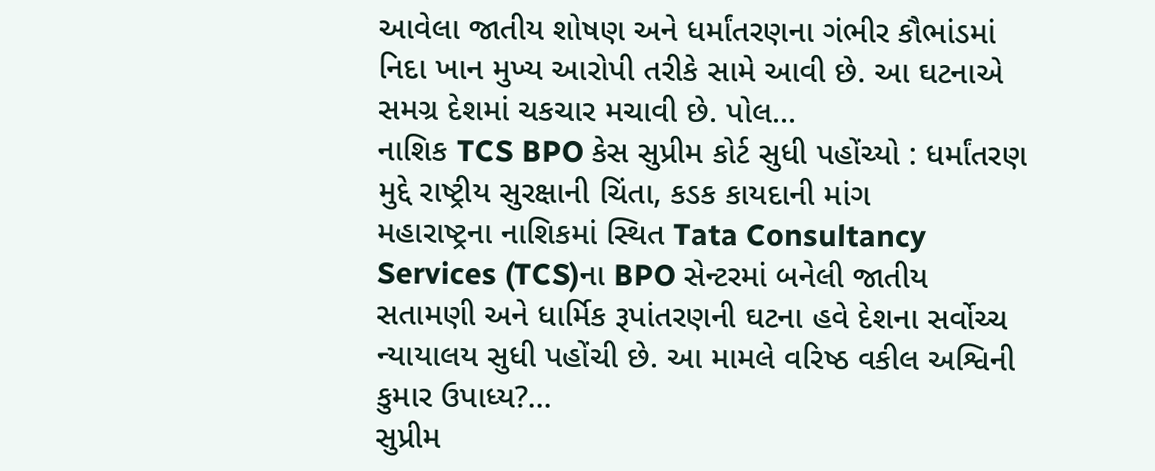આવેલા જાતીય શોષણ અને ધર્માંતરણના ગંભીર કૌભાંડમાં નિદા ખાન મુખ્ય આરોપી તરીકે સામે આવી છે. આ ઘટનાએ સમગ્ર દેશમાં ચકચાર મચાવી છે. પોલ...
નાશિક TCS BPO કેસ સુપ્રીમ કોર્ટ સુધી પહોંચ્યો : ધર્માંતરણ મુદ્દે રાષ્ટ્રીય સુરક્ષાની ચિંતા, કડક કાયદાની માંગ
મહારાષ્ટ્રના નાશિકમાં સ્થિત Tata Consultancy Services (TCS)ના BPO સેન્ટરમાં બનેલી જાતીય સતામણી અને ધાર્મિક રૂપાંતરણની ઘટના હવે દેશના સર્વોચ્ચ ન્યાયાલય સુધી પહોંચી છે. આ મામલે વરિષ્ઠ વકીલ અશ્વિની કુમાર ઉપાધ્ય?...
સુપ્રીમ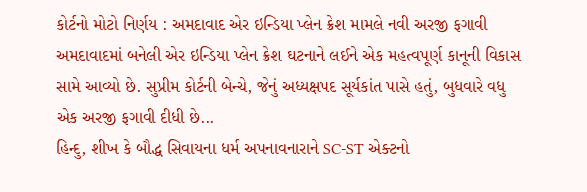કોર્ટનો મોટો નિર્ણય : અમદાવાદ એર ઇન્ડિયા પ્લેન ક્રેશ મામલે નવી અરજી ફગાવી
અમદાવાદમાં બનેલી એર ઇન્ડિયા પ્લેન ક્રેશ ઘટનાને લઈને એક મહત્વપૂર્ણ કાનૂની વિકાસ સામે આવ્યો છે. સુપ્રીમ કોર્ટની બેન્ચે, જેનું અધ્યક્ષપદ સૂર્યકાંત પાસે હતું, બુધવારે વધુ એક અરજી ફગાવી દીધી છે...
હિન્દુ, શીખ કે બૌદ્ધ સિવાયના ધર્મ અપનાવનારાને SC-ST એક્ટનો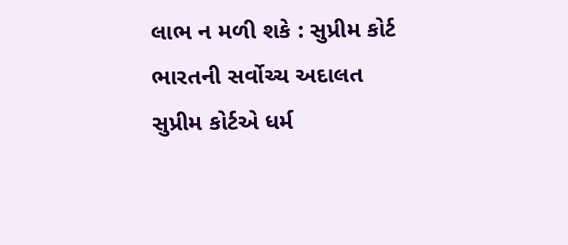લાભ ન મળી શકે : સુપ્રીમ કોર્ટ
ભારતની સર્વોચ્ચ અદાલત સુપ્રીમ કોર્ટએ ધર્મ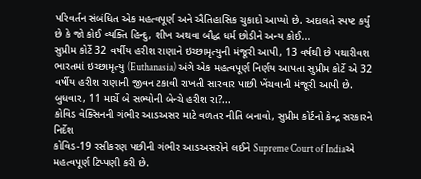પરિવર્તન સંબંધિત એક મહત્વપૂર્ણ અને ઐતિહાસિક ચુકાદો આપ્યો છે. અદાલતે સ્પષ્ટ કર્યું છે કે જો કોઈ વ્યક્તિ હિન્દુ, શીખ અથવા બૌદ્ધ ધર્મ છોડીને અન્ય કોઈ...
સુપ્રીમ કોર્ટે 32 વર્ષીય હરીશ રાણાને ઇચ્છામૃત્યુની મંજૂરી આપી, 13 વર્ષથી છે પથારીવશ
ભારતમાં ઇચ્છામૃત્યુ (Euthanasia) અંગે એક મહત્વપૂર્ણ નિર્ણય આપતા સુપ્રીમ કોર્ટે એ 32 વર્ષીય હરીશ રાણાની જીવન ટકાવી રાખતી સારવાર પાછી ખેંચવાની મંજૂરી આપી છે. બુધવાર, 11 માર્ચે બે સભ્યોની બેન્ચે હરીશ રા?...
કોવિડ વેક્સિનની ગંભીર આડઅસર માટે વળતર નીતિ બનાવો, સુપ્રીમ કોર્ટનો કેન્દ્ર સરકારને નિર્દેશ
કોવિડ-19 રસીકરણ પછીની ગંભીર આડઅસરોને લઈને Supreme Court of Indiaએ મહત્વપૂર્ણ ટિપ્પણી કરી છે.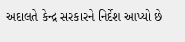અદાલતે કેન્દ્ર સરકારને નિર્દેશ આપ્યો છે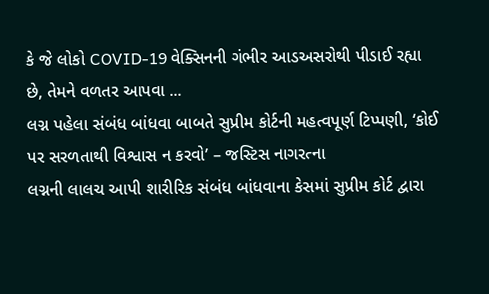કે જે લોકો COVID-19 વેક્સિનની ગંભીર આડઅસરોથી પીડાઈ રહ્યા છે, તેમને વળતર આપવા ...
લગ્ન પહેલા સંબંધ બાંધવા બાબતે સુપ્રીમ કોર્ટની મહત્વપૂર્ણ ટિપ્પણી, ‘કોઈ પર સરળતાથી વિશ્વાસ ન કરવો’ – જસ્ટિસ નાગરત્ના
લગ્નની લાલચ આપી શારીરિક સંબંધ બાંધવાના કેસમાં સુપ્રીમ કોર્ટ દ્વારા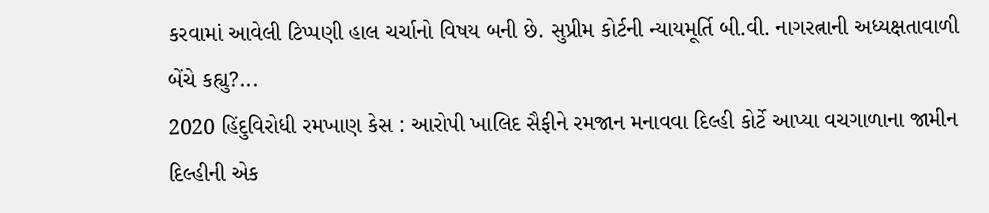કરવામાં આવેલી ટિપ્પણી હાલ ચર્ચાનો વિષય બની છે. સુપ્રીમ કોર્ટની ન્યાયમૂર્તિ બી.વી. નાગરત્નાની અધ્યક્ષતાવાળી બેંચે કહ્યુ?...
2020 હિંદુવિરોધી રમખાણ કેસ : આરોપી ખાલિદ સૈફીને રમજાન મનાવવા દિલ્હી કોર્ટે આપ્યા વચગાળાના જામીન
દિલ્હીની એક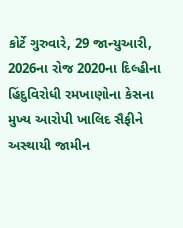કોર્ટે ગુરુવારે, 29 જાન્યુઆરી, 2026ના રોજ 2020ના દિલ્હીના હિંદુવિરોધી રમખાણોના કેસના મુખ્ય આરોપી ખાલિદ સૈફીને અસ્થાયી જામીન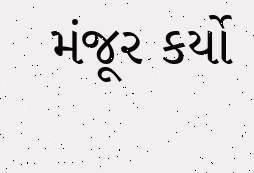મંજૂર કર્યો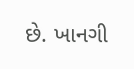છે. ખાનગી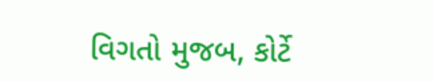વિગતો મુજબ, કોર્ટે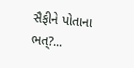સૈફીને પોતાના ભત્?...